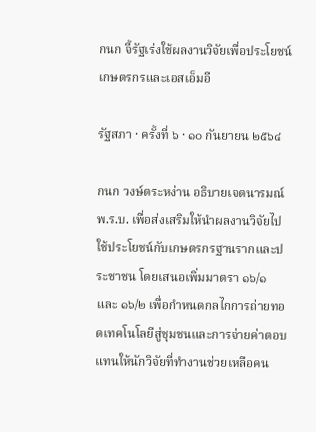กนก จี้รัฐเร่งใช้ผลงานวิจัยเพื่อประโยชน์เกษตรกรและเอสเอ็มอี

รัฐสภา · ครั้งที่ ๖ · ๑๐ กันยายน ๒๕๖๔

กนก วงษ์ตระหง่าน อธิบายเจตนารมณ์ พ.ร.บ. เพื่อส่งเสริมให้นำผลงานวิจัยไปใช้ประโยชน์กับเกษตรกรฐานรากและประชาชน โดยเสนอเพิ่มมาตรา ๑๖/๑ และ ๑๖/๒ เพื่อกำหนดกลไกการถ่ายทอดเทคโนโลยีสู่ชุมชนและการจ่ายค่าตอบแทนให้นักวิจัยที่ทำงานช่วยเหลือคน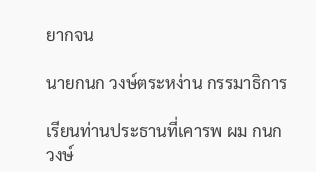ยากจน

นายกนก วงษ์ตระหง่าน กรรมาธิการ

เรียนท่านประธานที่เคารพ ผม กนก วงษ์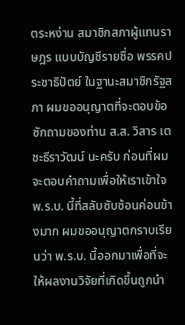ตระหง่าน สมาชิกสภาผู้แทนราษฎร แบบบัญชีรายชื่อ พรรคประชาธิปัตย์ ในฐานะสมาชิกรัฐสภา ผมขออนุญาตที่จะตอบข้อซักถามของท่าน ส.ส. วิสาร เตชะธีราวัฒน์ นะครับ ก่อนที่ผมจะตอบคำถามเพื่อให้เราเข้าใจ พ.ร.บ. นี้ที่สลับซับซ้อนค่อนข้างมาก ผมขออนุญาตกราบเรียนว่า พ.ร.บ. นี้ออกมาเพื่อที่จะให้ผลงานวิจัยที่เกิดขึ้นถูกนำ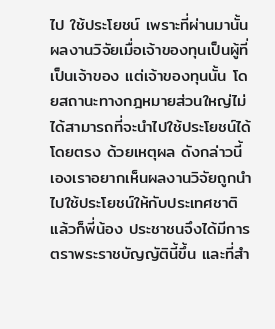ไป ใช้ประโยชน์ เพราะที่ผ่านมานั้นผลงานวิจัยเมื่อเจ้าของทุนเป็นผู้ที่เป็นเจ้าของ แต่เจ้าของทุนนั้น โดยสถานะทางกฎหมายส่วนใหญ่ไม่ได้สามารถที่จะนำไปใช้ประโยชน์ได้โดยตรง ด้วยเหตุผล ดังกล่าวนี้เองเราอยากเห็นผลงานวิจัยถูกนำไปใช้ประโยชน์ให้กับประเทศชาติแล้วก็พี่น้อง ประชาชนจึงได้มีการตราพระราชบัญญัตินี้ขึ้น และที่สำ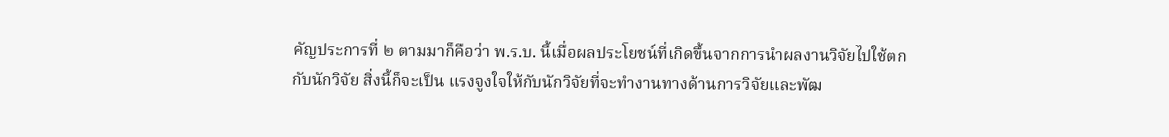คัญประการที่ ๒ ตามมาก็คือว่า พ.ร.บ. นี้เมื่อผลประโยชน์ที่เกิดขึ้นจากการนำผลงานวิจัยไปใช้ตกกับนักวิจัย สิ่งนี้ก็จะเป็น แรงจูงใจให้กับนักวิจัยที่จะทำงานทางด้านการวิจัยและพัฒ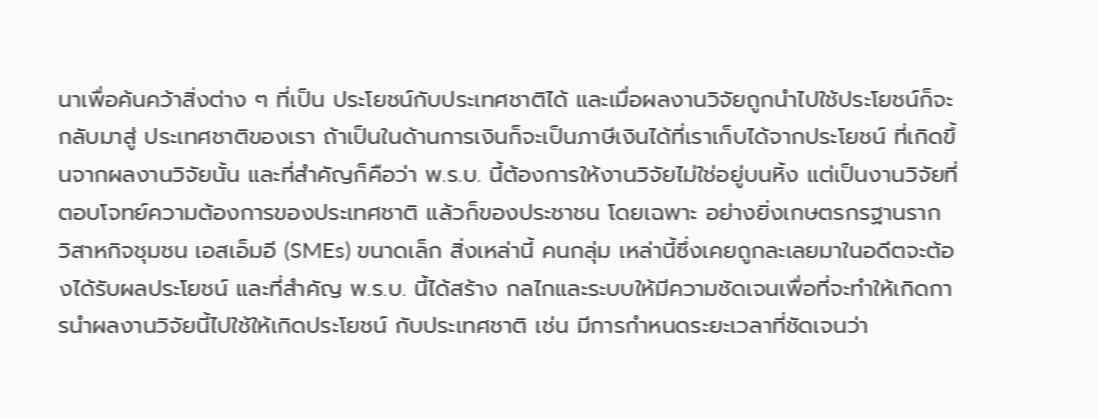นาเพื่อค้นคว้าสิ่งต่าง ๆ ที่เป็น ประโยชน์กับประเทศชาติได้ และเมื่อผลงานวิจัยถูกนำไปใช้ประโยชน์ก็จะกลับมาสู่ ประเทศชาติของเรา ถ้าเป็นในด้านการเงินก็จะเป็นภาษีเงินได้ที่เราเก็บได้จากประโยชน์ ที่เกิดขึ้นจากผลงานวิจัยนั้น และที่สำคัญก็คือว่า พ.ร.บ. นี้ต้องการให้งานวิจัยไม่ใช่อยู่บนหิ้ง แต่เป็นงานวิจัยที่ตอบโจทย์ความต้องการของประเทศชาติ แล้วก็ของประชาชน โดยเฉพาะ อย่างยิ่งเกษตรกรฐานราก วิสาหกิจชุมชน เอสเอ็มอี (SMEs) ขนาดเล็ก สิ่งเหล่านี้ คนกลุ่ม เหล่านี้ซึ่งเคยถูกละเลยมาในอดีตจะต้องได้รับผลประโยชน์ และที่สำคัญ พ.ร.บ. นี้ได้สร้าง กลไกและระบบให้มีความชัดเจนเพื่อที่จะทำให้เกิดการนำผลงานวิจัยนี้ไปใช้ให้เกิดประโยชน์ กับประเทศชาติ เช่น มีการกำหนดระยะเวลาที่ชัดเจนว่า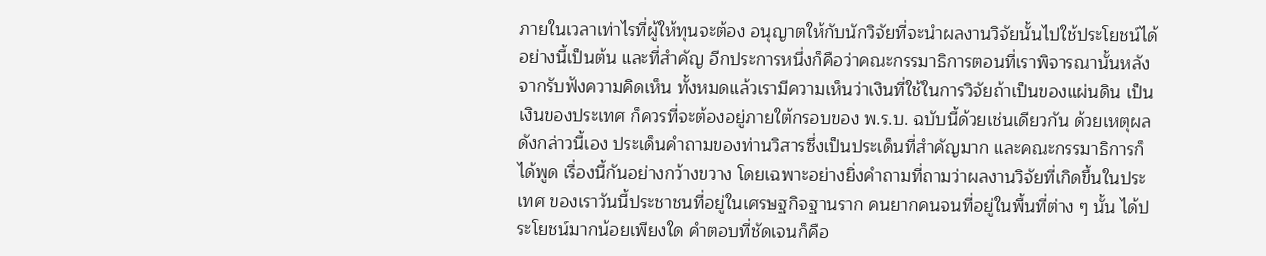ภายในเวลาเท่าไรที่ผู้ให้ทุนจะต้อง อนุญาตให้กับนักวิจัยที่จะนำผลงานวิจัยนั้นไปใช้ประโยชน์ได้ อย่างนี้เป็นต้น และที่สำคัญ อีกประการหนึ่งก็คือว่าคณะกรรมาธิการตอนที่เราพิจารณานั้นหลังจากรับฟังความคิดเห็น ทั้งหมดแล้วเรามีความเห็นว่าเงินที่ใช้ในการวิจัยถ้าเป็นของแผ่นดิน เป็นเงินของประเทศ ก็ควรที่จะต้องอยู่ภายใต้กรอบของ พ.ร.บ. ฉบับนี้ด้วยเช่นเดียวกัน ด้วยเหตุผลดังกล่าวนี้เอง ประเด็นคำถามของท่านวิสารซึ่งเป็นประเด็นที่สำคัญมาก และคณะกรรมาธิการก็ได้พูด เรื่องนี้กันอย่างกว้างขวาง โดยเฉพาะอย่างยิ่งคำถามที่ถามว่าผลงานวิจัยที่เกิดขึ้นในประเทศ ของเราวันนี้ประชาชนที่อยู่ในเศรษฐกิจฐานราก คนยากคนจนที่อยู่ในพื้นที่ต่าง ๆ นั้น ได้ประโยชน์มากน้อยเพียงใด คำตอบที่ชัดเจนก็คือ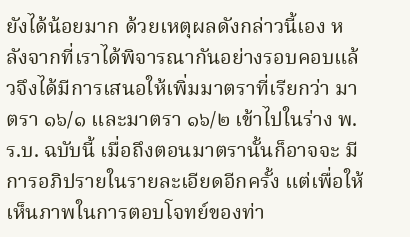ยังได้น้อยมาก ด้วยเหตุผลดังกล่าวนี้เอง หลังจากที่เราได้พิจารณากันอย่างรอบคอบแล้วจึงได้มีการเสนอให้เพิ่มมาตราที่เรียกว่า มาตรา ๑๖/๑ และมาตรา ๑๖/๒ เข้าไปในร่าง พ.ร.บ. ฉบับนี้ เมื่อถึงตอนมาตรานั้นก็อาจจะ มีการอภิปรายในรายละเอียดอีกครั้ง แต่เพื่อให้เห็นภาพในการตอบโจทย์ของท่า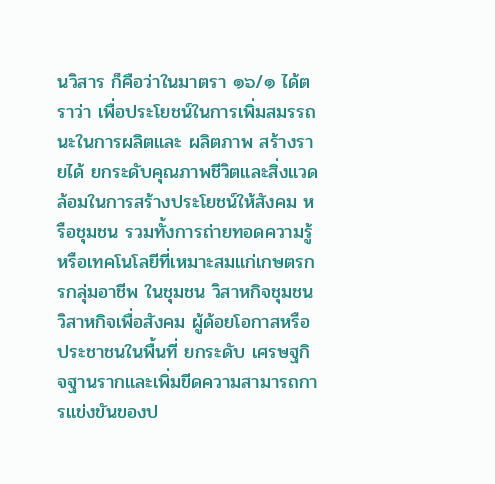นวิสาร ก็คือว่าในมาตรา ๑๖/๑ ได้ตราว่า เพื่อประโยชน์ในการเพิ่มสมรรถนะในการผลิตและ ผลิตภาพ สร้างรายได้ ยกระดับคุณภาพชีวิตและสิ่งแวดล้อมในการสร้างประโยชน์ให้สังคม หรือชุมชน รวมทั้งการถ่ายทอดความรู้หรือเทคโนโลยีที่เหมาะสมแก่เกษตรกรกลุ่มอาชีพ ในชุมชน วิสาหกิจชุมชน วิสาหกิจเพื่อสังคม ผู้ด้อยโอกาสหรือประชาชนในพื้นที่ ยกระดับ เศรษฐกิจฐานรากและเพิ่มขีดความสามารถการแข่งขันของป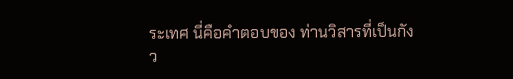ระเทศ นี่คือคำตอบของ ท่านวิสารที่เป็นกังว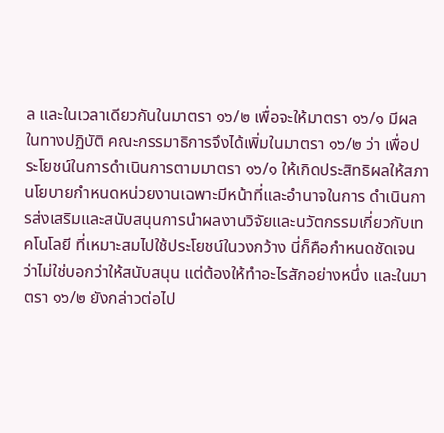ล และในเวลาเดียวกันในมาตรา ๑๖/๒ เพื่อจะให้มาตรา ๑๖/๑ มีผลในทางปฏิบัติ คณะกรรมาธิการจึงได้เพิ่มในมาตรา ๑๖/๒ ว่า เพื่อประโยชน์ในการดำเนินการตามมาตรา ๑๖/๑ ให้เกิดประสิทธิผลให้สภานโยบายกำหนดหน่วยงานเฉพาะมีหน้าที่และอำนาจในการ ดำเนินการส่งเสริมและสนับสนุนการนำผลงานวิจัยและนวัตกรรมเกี่ยวกับเทคโนโลยี ที่เหมาะสมไปใช้ประโยชน์ในวงกว้าง นี่ก็คือกำหนดชัดเจนว่าไม่ใช่บอกว่าให้สนับสนุน แต่ต้องให้ทำอะไรสักอย่างหนึ่ง และในมาตรา ๑๖/๒ ยังกล่าวต่อไป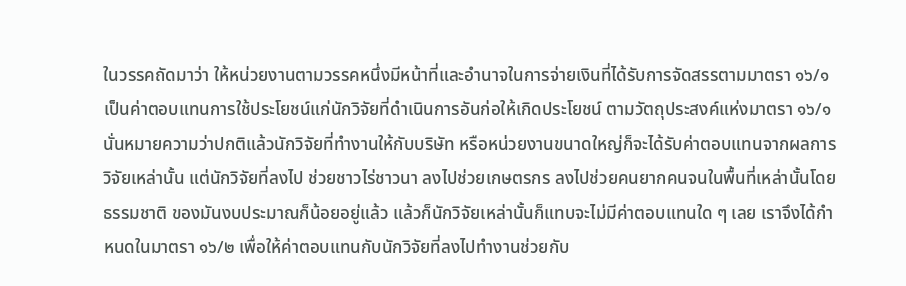ในวรรคถัดมาว่า ให้หน่วยงานตามวรรคหนึ่งมีหน้าที่และอำนาจในการจ่ายเงินที่ได้รับการจัดสรรตามมาตรา ๑๖/๑ เป็นค่าตอบแทนการใช้ประโยชน์แก่นักวิจัยที่ดำเนินการอันก่อให้เกิดประโยชน์ ตามวัตถุประสงค์แห่งมาตรา ๑๖/๑ นั่นหมายความว่าปกติแล้วนักวิจัยที่ทำงานให้กับบริษัท หรือหน่วยงานขนาดใหญ่ก็จะได้รับค่าตอบแทนจากผลการวิจัยเหล่านั้น แต่นักวิจัยที่ลงไป ช่วยชาวไร่ชาวนา ลงไปช่วยเกษตรกร ลงไปช่วยคนยากคนจนในพื้นที่เหล่านั้นโดยธรรมชาติ ของมันงบประมาณก็น้อยอยู่แล้ว แล้วก็นักวิจัยเหล่านั้นก็แทบจะไม่มีค่าตอบแทนใด ๆ เลย เราจึงได้กำหนดในมาตรา ๑๖/๒ เพื่อให้ค่าตอบแทนกับนักวิจัยที่ลงไปทำงานช่วยกับ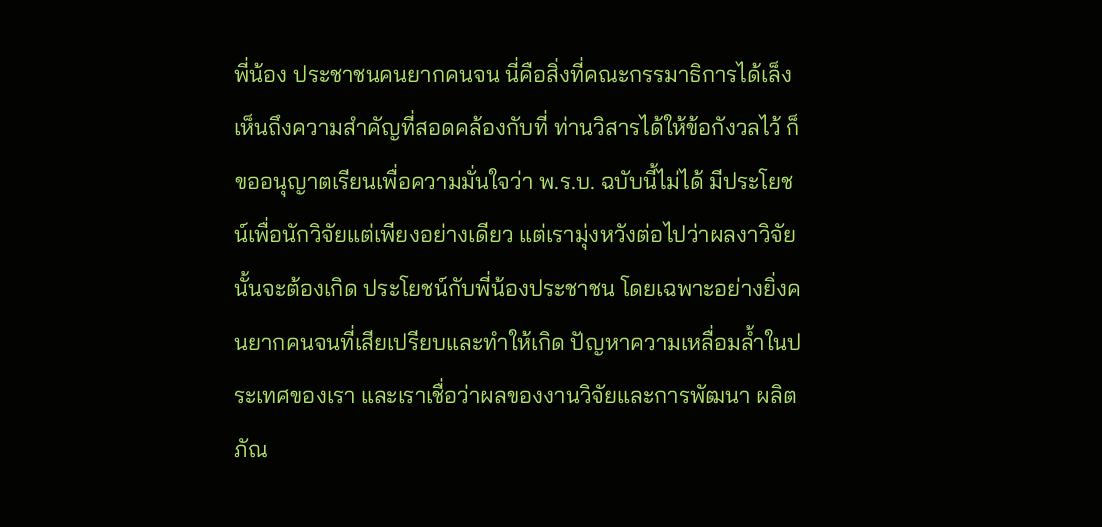พี่น้อง ประชาชนคนยากคนจน นี่คือสิ่งที่คณะกรรมาธิการได้เล็งเห็นถึงความสำคัญที่สอดคล้องกับที่ ท่านวิสารได้ให้ข้อกังวลไว้ ก็ขออนุญาตเรียนเพื่อความมั่นใจว่า พ.ร.บ. ฉบับนี้ไม่ได้ มีประโยชน์เพื่อนักวิจัยแต่เพียงอย่างเดียว แต่เรามุ่งหวังต่อไปว่าผลงาวิจัยนั้นจะต้องเกิด ประโยชน์กับพี่น้องประชาชน โดยเฉพาะอย่างยิ่งคนยากคนจนที่เสียเปรียบและทำให้เกิด ปัญหาความเหลื่อมล้ำในประเทศของเรา และเราเชื่อว่าผลของงานวิจัยและการพัฒนา ผลิตภัณ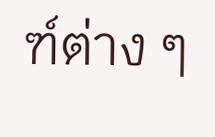ฑ์ต่าง ๆ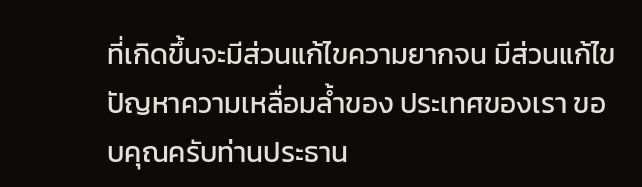ที่เกิดขึ้นจะมีส่วนแก้ไขความยากจน มีส่วนแก้ไขปัญหาความเหลื่อมล้ำของ ประเทศของเรา ขอบคุณครับท่านประธาน